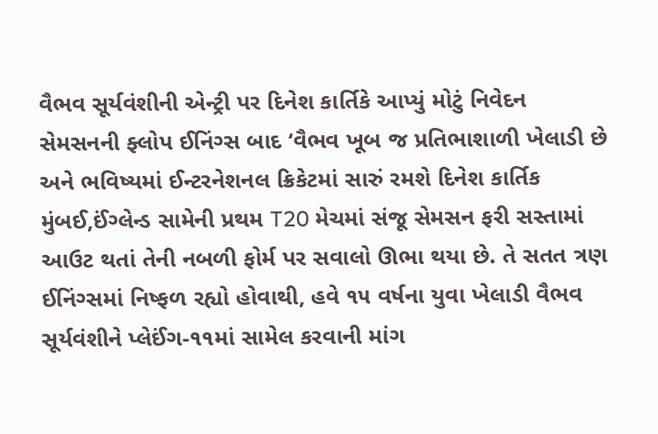વૈભવ સૂર્યવંશીની એન્ટ્રી પર દિનેશ કાર્તિકે આપ્યું મોટું નિવેદન
સેમસનની ફ્લોપ ઈનિંગ્સ બાદ ‘વૈભવ ખૂબ જ પ્રતિભાશાળી ખેલાડી છે અને ભવિષ્યમાં ઈન્ટરનેશનલ ક્રિકેટમાં સારું રમશે દિનેશ કાર્તિક
મુંબઈ,ઈંગ્લેન્ડ સામેની પ્રથમ T20 મેચમાં સંજૂ સેમસન ફરી સસ્તામાં આઉટ થતાં તેની નબળી ફોર્મ પર સવાલો ઊભા થયા છે. તે સતત ત્રણ ઈનિંગ્સમાં નિષ્ફળ રહ્યો હોવાથી, હવે ૧૫ વર્ષના યુવા ખેલાડી વૈભવ સૂર્યવંશીને પ્લેઈંગ-૧૧માં સામેલ કરવાની માંગ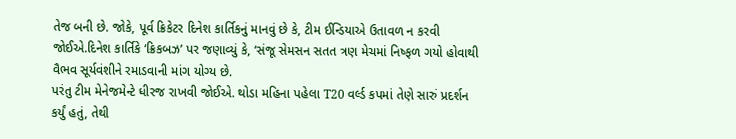તેજ બની છે. જોકે, પૂર્વ ક્રિકેટર દિનેશ કાર્તિકનું માનવું છે કે, ટીમ ઈન્ડિયાએ ઉતાવળ ન કરવી જોઈએ.દિનેશ કાર્તિકે ‘ક્રિકબઝ’ પર જણાવ્યું કે, ‘સંજૂ સેમસન સતત ત્રણ મેચમાં નિષ્ફળ ગયો હોવાથી વૈભવ સૂર્યવંશીને રમાડવાની માંગ યોગ્ય છે.
પરંતુ ટીમ મેનેજમેન્ટે ધીરજ રાખવી જોઈએ. થોડા મહિના પહેલા T20 વર્લ્ડ કપમાં તેણે સારું પ્રદર્શન કર્યું હતું, તેથી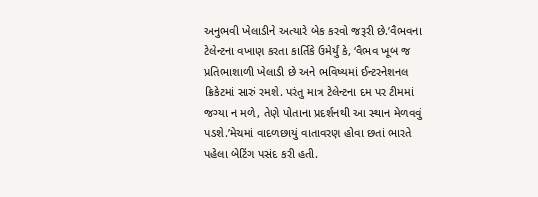અનુભવી ખેલાડીને અત્યારે બેક કરવો જરૂરી છે.’વૈભવના ટેલેન્ટના વખાણ કરતા કાર્તિકે ઉમેર્યું કે, ‘વૈભવ ખૂબ જ પ્રતિભાશાળી ખેલાડી છે અને ભવિષ્યમાં ઈન્ટરનેશનલ ક્રિકેટમાં સારું રમશે. પરંતુ માત્ર ટેલેન્ટના દમ પર ટીમમાં જગ્યા ન મળે, તેણે પોતાના પ્રદર્શનથી આ સ્થાન મેળવવું પડશે.’મેચમાં વાદળછાયું વાતાવરણ હોવા છતાં ભારતે પહેલા બેટિંગ પસંદ કરી હતી.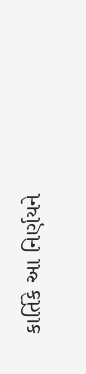કાર્તિકે આ નિર્ણયને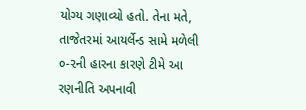યોગ્ય ગણાવ્યો હતો. તેના મતે, તાજેતરમાં આયર્લેન્ડ સામે મળેલી ૦-૨ની હારના કારણે ટીમે આ રણનીતિ અપનાવી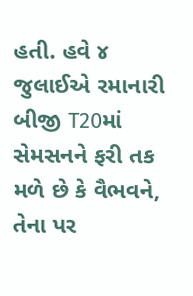હતી. હવે ૪ જુલાઈએ રમાનારી બીજી T20માં સેમસનને ફરી તક મળે છે કે વૈભવને, તેના પર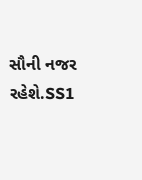સૌની નજર રહેશે.SS1